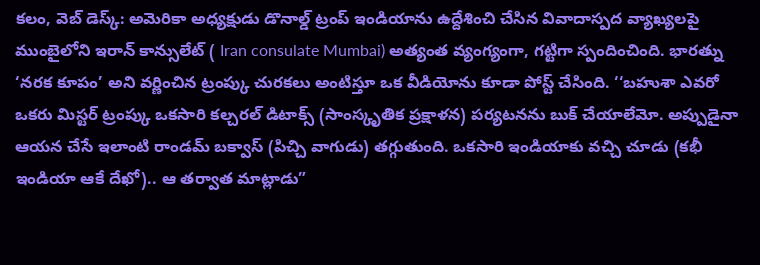కలం, వెబ్ డెస్క్: అమెరికా అధ్యక్షుడు డొనాల్డ్ ట్రంప్ ఇండియాను ఉద్దేశించి చేసిన వివాదాస్పద వ్యాఖ్యలపై ముంబైలోని ఇరాన్ కాన్సులేట్ ( Iran consulate Mumbai) అత్యంత వ్యంగ్యంగా, గట్టిగా స్పందించింది. భారత్ను ‘నరక కూపం’ అని వర్ణించిన ట్రంప్కు చురకలు అంటిస్తూ ఒక వీడియోను కూడా పోస్ట్ చేసింది. ‘‘బహుశా ఎవరో ఒకరు మిస్టర్ ట్రంప్కు ఒకసారి కల్చరల్ డిటాక్స్ (సాంస్కృతిక ప్రక్షాళన) పర్యటనను బుక్ చేయాలేమో. అప్పుడైనా ఆయన చేసే ఇలాంటి రాండమ్ బక్వాస్ (పిచ్చి వాగుడు) తగ్గుతుంది. ఒకసారి ఇండియాకు వచ్చి చూడు (కభీ ఇండియా ఆకే దేఖో).. ఆ తర్వాత మాట్లాడు”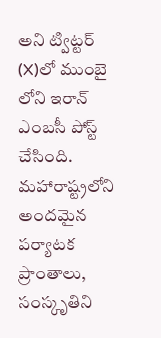అని ట్విట్టర్ (X)లో ముంబై లోని ఇరాన్ ఎంబసీ పోస్ట్ చేసింది. మహారాష్ట్రలోని అందమైన పర్యాటక ప్రాంతాలు, సంస్కృతిని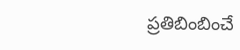ప్రతిబింబించే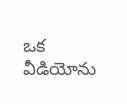ఒక వీడియోను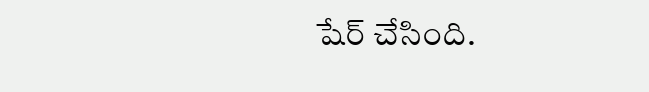షేర్ చేసింది.